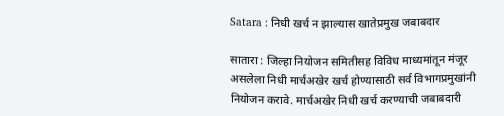Satara : निधी खर्च न झाल्यास खातेप्रमुख जबाबदार

सातारा : जिल्हा नियोजन समितीसह विविध माध्यमांतून मंजूर असलेला निधी मार्चअखेर खर्च होण्यासाठी सर्व विभागप्रमुखांनी नियोजन करावे. मार्चअखेर निधी खर्च करण्याची जबाबदारी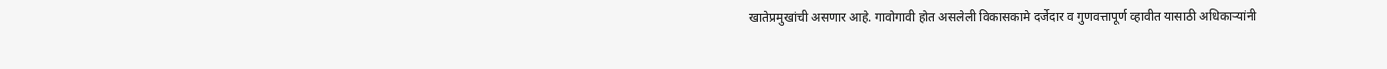खातेप्रमुखांची असणार आहे. गावोगावी होत असलेली विकासकामे दर्जेदार व गुणवत्तापूर्ण व्हावीत यासाठी अधिकाऱ्यांनी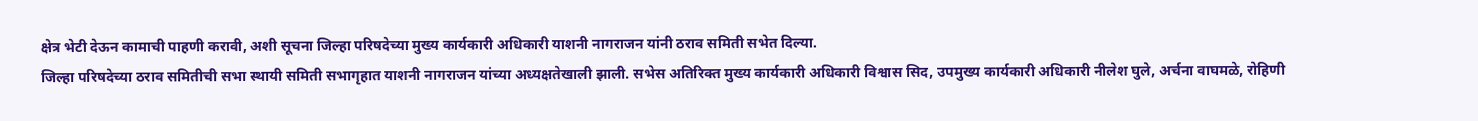क्षेत्र भेटी देऊन कामाची पाहणी करावी, अशी सूचना जिल्हा परिषदेच्या मुख्य कार्यकारी अधिकारी याशनी नागराजन यांनी ठराव समिती सभेत दिल्या.
जिल्हा परिषदेच्या ठराव समितीची सभा स्थायी समिती सभागृहात याशनी नागराजन यांच्या अध्यक्षतेखाली झाली. सभेस अतिरिक्त मुख्य कार्यकारी अधिकारी विश्वास सिद, उपमुख्य कार्यकारी अधिकारी नीलेश घुले, अर्चना वाघमळे, रोहिणी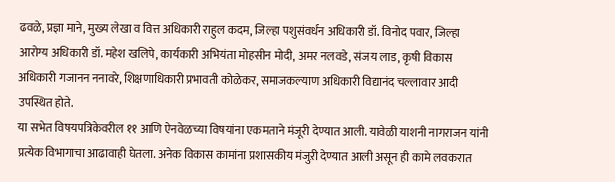ढवळे, प्रज्ञा माने, मुख्य लेखा व वित्त अधिकारी राहुल कदम, जिल्हा पशुसंवर्धन अधिकारी डॉ. विनोद पवार, जिल्हा आरोग्य अधिकारी डॉ. महेश खलिपे, कार्यकारी अभियंता मोहसीन मोदी, अमर नलवडे, संजय लाड, कृषी विकास अधिकारी गजानन ननावरे, शिक्षणाधिकारी प्रभावती कोळेकर, समाजकल्याण अधिकारी विद्यानंद चल्लावार आदी उपस्थित होते.
या सभेत विषयपत्रिकेवरील ११ आणि ऐनवेळच्या विषयांना एकमताने मंजूरी देण्यात आली. यावेळी याशनी नागराजन यांनी प्रत्येक विभागाचा आढावाही घेतला. अनेक विकास कामांना प्रशासकीय मंजुऱी देण्यात आली असून ही कामे लवकरात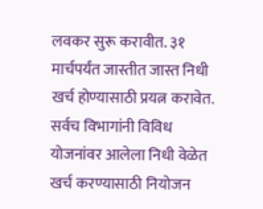लवकर सुरू करावीत. ३१ मार्चपर्यंत जास्तीत जास्त निधी खर्च होण्यासाठी प्रयत्न करावेत. सर्वच विभागांनी विविध योजनांवर आलेला निधी वेळेत खर्च करण्यासाठी नियोजन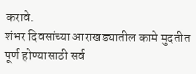करावे.
शंभर दिवसांच्या आराखड्यातील कामे मुदतीत पूर्ण होण्यासाठी सर्व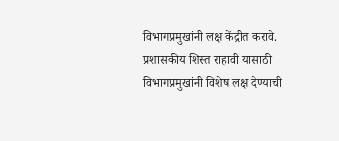विभागप्रमुखांनी लक्ष केंद्रीत करावे. प्रशासकीय शिस्त राहावी यासाठी विभागप्रमुखांनी विशेष लक्ष देण्याची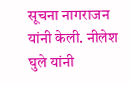सूचना नागराजन यांनी केली. नीलेश घुले यांनी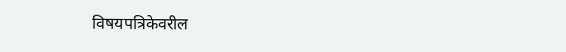विषयपत्रिकेवरील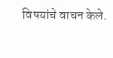विषयांचे वाचन केले.